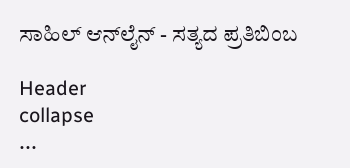ಸಾಹಿಲ್ ಆನ್‌ಲೈನ್ - ಸತ್ಯದ ಪ್ರತಿಬಿಂಬ

Header
collapse
...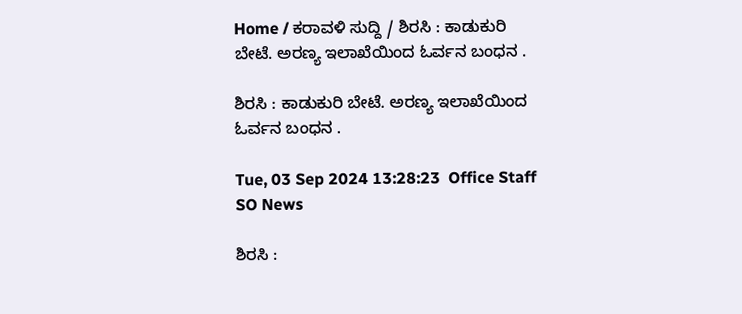Home / ಕರಾವಳಿ ಸುದ್ದಿ / ಶಿರಸಿ : ಕಾಡುಕುರಿ ಬೇಟೆ. ಅರಣ್ಯ ಇಲಾಖೆಯಿಂದ ಓರ್ವನ ಬಂಧನ .

ಶಿರಸಿ : ಕಾಡುಕುರಿ ಬೇಟೆ. ಅರಣ್ಯ ಇಲಾಖೆಯಿಂದ ಓರ್ವನ ಬಂಧನ .

Tue, 03 Sep 2024 13:28:23  Office Staff   SO News

ಶಿರಸಿ :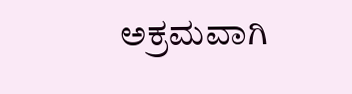ಅಕ್ರಮವಾಗಿ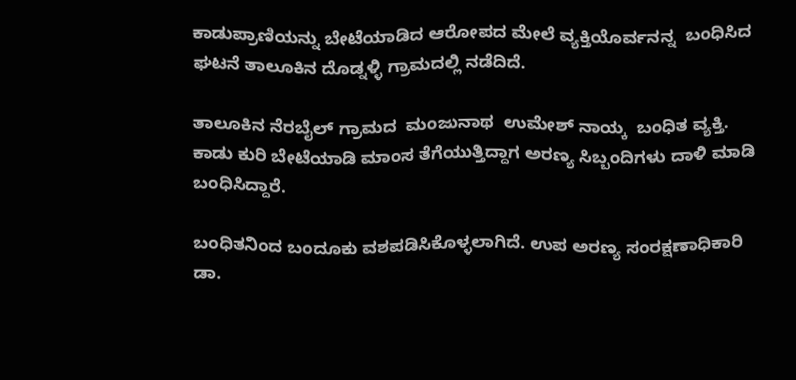ಕಾಡುಪ್ರಾಣಿಯನ್ನು ಬೇಟೆಯಾಡಿದ ಆರೋಪದ ಮೇಲೆ ವ್ಯಕ್ತಿಯೊರ್ವನನ್ನ  ಬಂಧಿಸಿದ ಘಟನೆ ತಾಲೂಕಿನ ದೊಡ್ನಳ್ಳಿ ಗ್ರಾಮದಲ್ಲಿ ನಡೆದಿದೆ.

ತಾಲೂಕಿನ ನೆರಬೈಲ್ ಗ್ರಾಮದ  ಮಂಜುನಾಥ  ಉಮೇಶ್ ನಾಯ್ಕ  ಬಂಧಿತ ವ್ಯಕ್ತಿ. ಕಾಡು ಕುರಿ ಬೇಟೆಯಾಡಿ ಮಾಂಸ ತೆಗೆಯುತ್ತಿದ್ದಾಗ ಅರಣ್ಯ ಸಿಬ್ಬಂದಿಗಳು ದಾಳಿ ಮಾಡಿ ಬಂಧಿಸಿದ್ದಾರೆ.

ಬಂಧಿತನಿಂದ ಬಂದೂಕು ವಶಪಡಿಸಿಕೊಳ್ಳಲಾಗಿದೆ. ಉಪ ಅರಣ್ಯ ಸಂರಕ್ಷಣಾಧಿಕಾರಿ ಡಾ.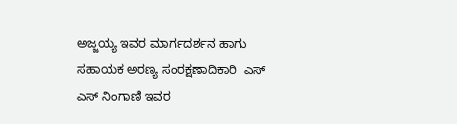ಅಜ್ಜಯ್ಯ ಇವರ ಮಾರ್ಗದರ್ಶನ ಹಾಗು ಸಹಾಯಕ ಅರಣ್ಯ ಸಂರಕ್ಷಣಾದಿಕಾರಿ  ಎಸ್ ಎಸ್ ನಿಂಗಾಣಿ ಇವರ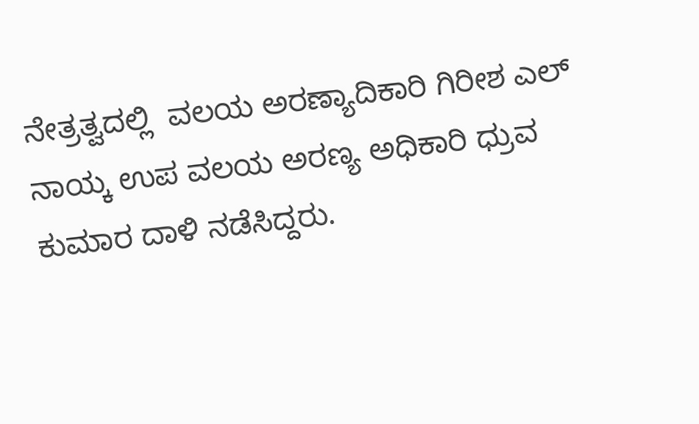ನೇತ್ರತ್ವದಲ್ಲಿ  ವಲಯ ಅರಣ್ಯಾದಿಕಾರಿ ಗಿರೀಶ ಎಲ್ ನಾಯ್ಕ ಉಪ ವಲಯ ಅರಣ್ಯ ಅಧಿಕಾರಿ ಧ್ರುವ ಕುಮಾರ ದಾಳಿ ನಡೆಸಿದ್ದರು.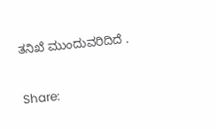ತನಿಖೆ ಮುಂದುವರಿದಿದೆ .


Share: